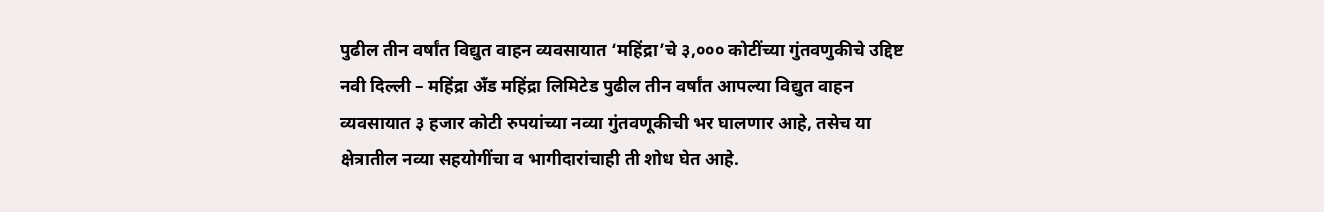पुढील तीन वर्षांत विद्युत वाहन व्यवसायात ‘महिंद्रा’चे ३,००० कोटींच्या गुंतवणुकीचे उद्दिष्ट
नवी दिल्ली – महिंद्रा अँड महिंद्रा लिमिटेड पुढील तीन वर्षांत आपल्या विद्युत वाहन व्यवसायात ३ हजार कोटी रुपयांच्या नव्या गुंतवणूकीची भर घालणार आहे, तसेच या क्षेत्रातील नव्या सहयोगींचा व भागीदारांचाही ती शोध घेत आहे.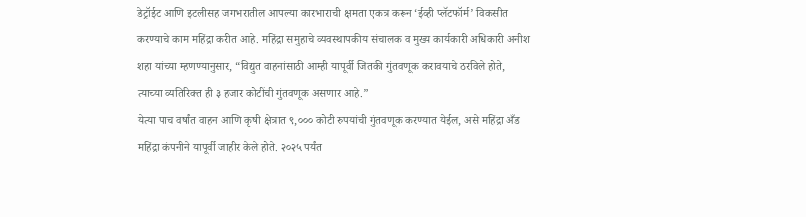डेट्रॉईट आणि इटलीसह जगभरातील आपल्या कारभाराची क्षमता एकत्र करून ‘ईव्ही प्लॅटफॉर्म’ विकसीत करण्याचे काम महिंद्रा करीत आहे. महिंद्रा समुहाचे व्यवस्थापकीय संचालक व मुख्य कार्यकारी अधिकारी अनीश शहा यांच्या म्हणण्यानुसार, “विद्युत वाहनांसाठी आम्ही यापूर्वी जितकी गुंतवणूक करावयाचे ठरविले होते, त्याच्या व्यतिरिक्त ही ३ हजार कोटींची गुंतवणूक असणार आहे.”
येत्या पाच वर्षांत वाहन आणि कृषी क्षेत्रात ९,००० कोटी रुपयांची गुंतवणूक करण्यात येईल, असे महिंद्रा अँड महिंद्रा कंपनीने यापूर्वी जाहीर केले होते. २०२५ पर्यंत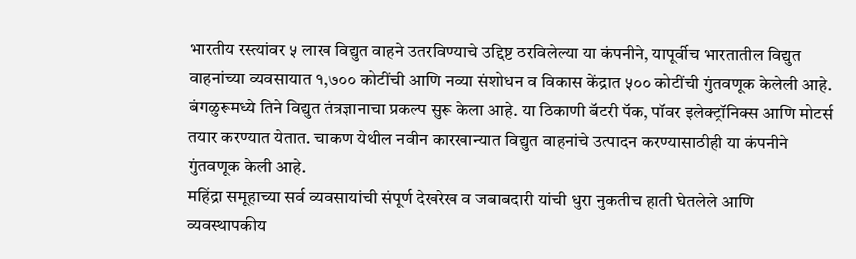भारतीय रस्त्यांवर ५ लाख विद्युत वाहने उतरविण्याचे उद्दिष्ट ठरविलेल्या या कंपनीने, यापूर्वीच भारतातील विद्युत वाहनांच्या व्यवसायात १,७०० कोटींची आणि नव्या संशोधन व विकास केंद्रात ५०० कोटींची गुंतवणूक केलेली आहे. बंगळुरूमध्ये तिने विद्युत तंत्रज्ञानाचा प्रकल्प सुरू केला आहे. या ठिकाणी बॅटरी पॅक, पॉवर इलेक्ट्रॉनिक्स आणि मोटर्स तयार करण्यात येतात. चाकण येथील नवीन कारखान्यात विद्युत वाहनांचे उत्पादन करण्यासाठीही या कंपनीने गुंतवणूक केली आहे.
महिंद्रा समूहाच्या सर्व व्यवसायांची संपूर्ण देखरेख व जबाबदारी यांची धुरा नुकतीच हाती घेतलेले आणि व्यवस्थापकीय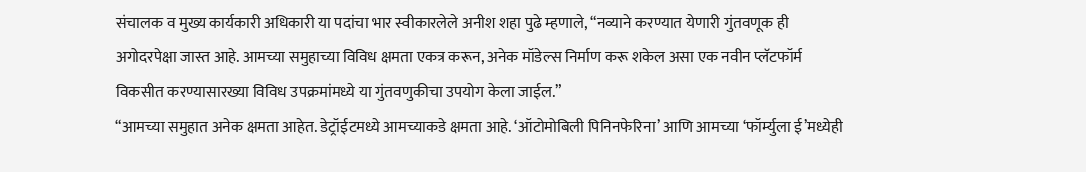संचालक व मुख्य कार्यकारी अधिकारी या पदांचा भार स्वीकारलेले अनीश शहा पुढे म्हणाले, “नव्याने करण्यात येणारी गुंतवणूक ही अगोदरपेक्षा जास्त आहे. आमच्या समुहाच्या विविध क्षमता एकत्र करून, अनेक मॉडेल्स निर्माण करू शकेल असा एक नवीन प्लॅटफॉर्म विकसीत करण्यासारख्या विविध उपक्रमांमध्ये या गुंतवणुकीचा उपयोग केला जाईल.”
“आमच्या समुहात अनेक क्षमता आहेत. डेट्रॉईटमध्ये आमच्याकडे क्षमता आहे. ‘ऑटोमोबिली पिनिनफेरिना’ आणि आमच्या ‘फॉर्म्युला ई’मध्येही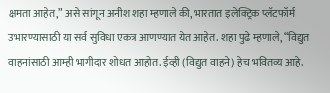क्षमता आहेत,” असे सांगून अनीश शहा म्हणाले की, भारतात इलेक्ट्रिक प्लॅटफॉर्म उभारण्यासाठी या सर्व सुविधा एकत्र आणण्यात येत आहेत. शहा पुढे म्हणाले, “विद्युत वाहनांसाठी आम्ही भागीदार शोधत आहोत. ईव्ही (विद्युत वाहने) हेच भवितव्य आहे.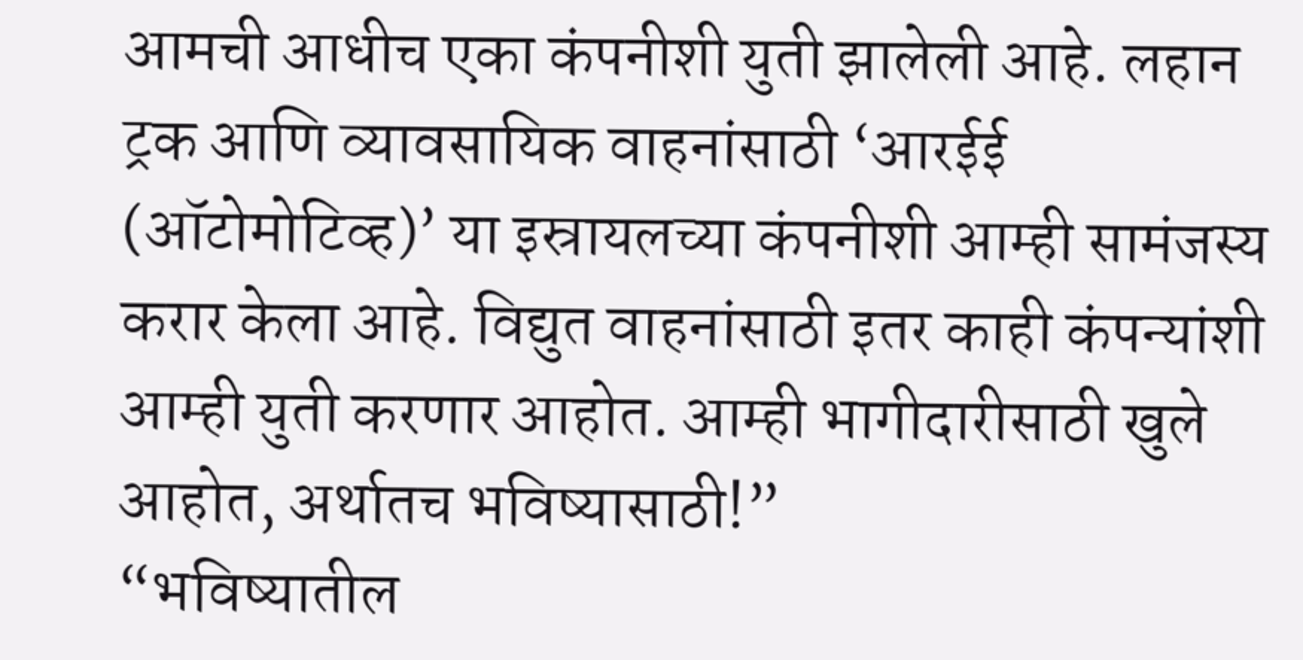आमची आधीच एका कंपनीशी युती झालेली आहे. लहान ट्रक आणि व्यावसायिक वाहनांसाठी ‘आरईई (ऑटोमोटिव्ह)’ या इस्रायलच्या कंपनीशी आम्ही सामंजस्य करार केला आहे. विद्युत वाहनांसाठी इतर काही कंपन्यांशी आम्ही युती करणार आहोत. आम्ही भागीदारीसाठी खुले आहोत, अर्थातच भविष्यासाठी!”
“भविष्यातील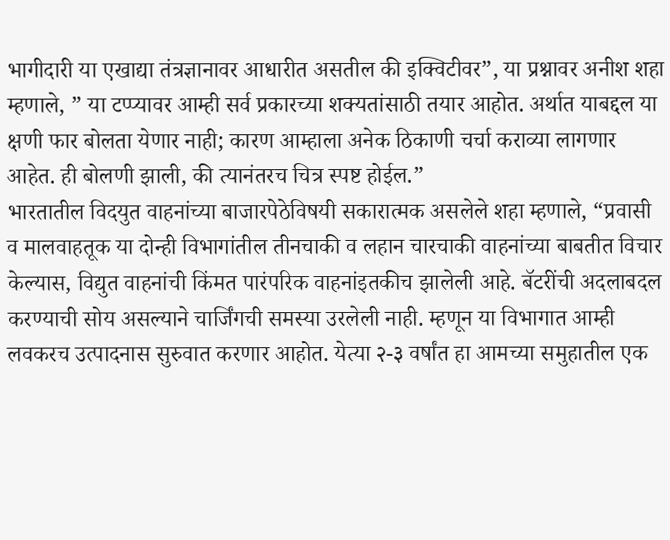भागीदारी या एखाद्या तंत्रज्ञानावर आधारीत असतील की इक्विटीवर”, या प्रश्नावर अनीश शहा म्हणाले, ” या टप्प्यावर आम्ही सर्व प्रकारच्या शक्यतांसाठी तयार आहोत. अर्थात याबद्दल या क्षणी फार बोलता येणार नाही; कारण आम्हाला अनेक ठिकाणी चर्चा कराव्या लागणार आहेत. ही बोलणी झाली, की त्यानंतरच चित्र स्पष्ट होईल.”
भारतातील विदयुत वाहनांच्या बाजारपेठेविषयी सकारात्मक असलेले शहा म्हणाले, “प्रवासी व मालवाहतूक या दोन्ही विभागांतील तीनचाकी व लहान चारचाकी वाहनांच्या बाबतीत विचार केल्यास, विद्युत वाहनांची किंमत पारंपरिक वाहनांइतकीच झालेली आहे. बॅटरींची अदलाबदल करण्याची सोय असल्याने चार्जिंगची समस्या उरलेली नाही. म्हणून या विभागात आम्ही लवकरच उत्पादनास सुरुवात करणार आहोत. येत्या २-३ वर्षांत हा आमच्या समुहातील एक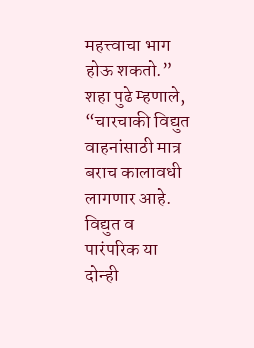महत्त्वाचा भाग होऊ शकतो.”
शहा पुढे म्हणाले, “चारचाकी विद्युत वाहनांसाठी मात्र बराच कालावधी लागणार आहे. विद्युत व पारंपरिक या दोन्ही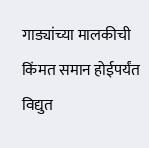गाड्यांच्या मालकीची किंमत समान होईपर्यंत विद्युत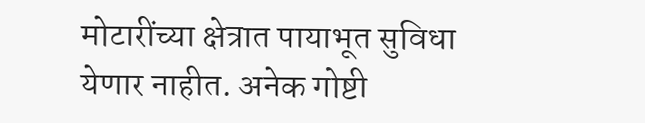मोटारींच्या क्षेत्रात पायाभूत सुविधा येणार नाहीत. अनेक गोष्टी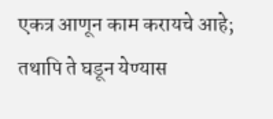एकत्र आणून काम करायचे आहे; तथापि ते घडून येण्यास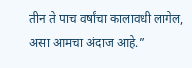तीन ते पाच वर्षांचा कालावधी लागेल, असा आमचा अंदाज आहे.”